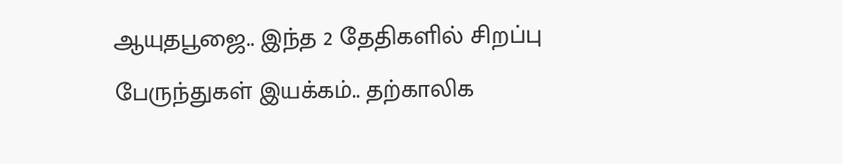ஆயுதபூஜை.. இந்த 2 தேதிகளில் சிறப்பு பேருந்துகள் இயக்கம்.. தற்காலிக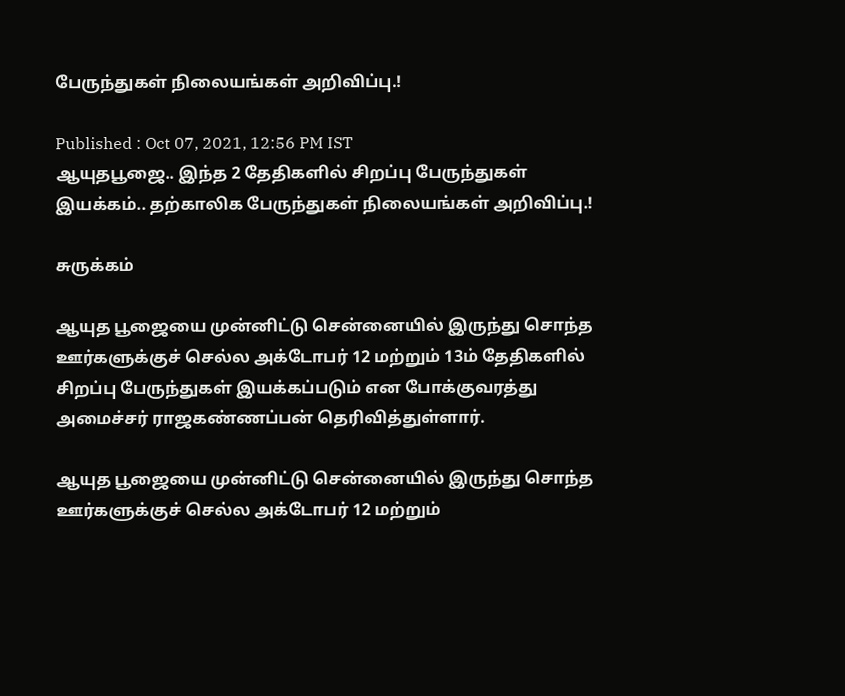பேருந்துகள் நிலையங்கள் அறிவிப்பு.!

Published : Oct 07, 2021, 12:56 PM IST
ஆயுதபூஜை.. இந்த 2 தேதிகளில் சிறப்பு பேருந்துகள் இயக்கம்.. தற்காலிக பேருந்துகள் நிலையங்கள் அறிவிப்பு.!

சுருக்கம்

ஆயுத பூஜையை முன்னிட்டு சென்னையில் இருந்து சொந்த ஊர்களுக்குச் செல்ல அக்டோபர் 12 மற்றும் 13ம் தேதிகளில் சிறப்பு பேருந்துகள் இயக்கப்படும் என போக்குவரத்து அமைச்சர் ராஜகண்ணப்பன் தெரிவித்துள்ளார்.

ஆயுத பூஜையை முன்னிட்டு சென்னையில் இருந்து சொந்த ஊர்களுக்குச் செல்ல அக்டோபர் 12 மற்றும்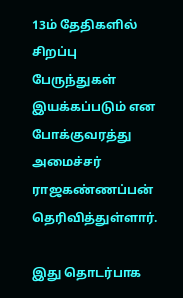13ம் தேதிகளில் சிறப்பு பேருந்துகள் இயக்கப்படும் என போக்குவரத்து அமைச்சர் ராஜகண்ணப்பன் தெரிவித்துள்ளார்.

இது தொடர்பாக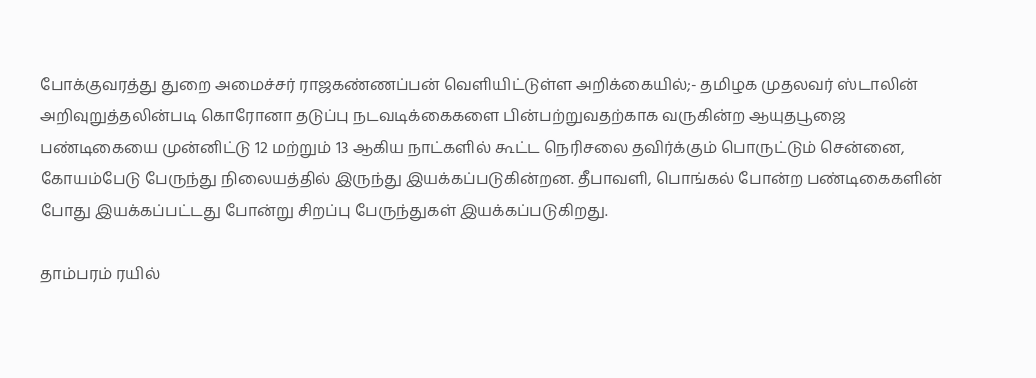போக்குவரத்து துறை அமைச்சர் ராஜகண்ணப்பன் வெளியிட்டுள்ள அறிக்கையில்;- தமிழக முதலவர் ஸ்டாலின் அறிவுறுத்தலின்படி கொரோனா தடுப்பு நடவடிக்கைகளை பின்பற்றுவதற்காக வருகின்ற ஆயுதபூஜை பண்டிகையை முன்னிட்டு 12 மற்றும் 13 ஆகிய நாட்களில் கூட்ட நெரிசலை தவிர்க்கும் பொருட்டும் சென்னை, கோயம்பேடு பேருந்து நிலையத்தில் இருந்து இயக்கப்படுகின்றன. தீபாவளி, பொங்கல் போன்ற பண்டிகைகளின் போது இயக்கப்பட்டது போன்று சிறப்பு பேருந்துகள் இயக்கப்படுகிறது.

தாம்பரம் ரயில்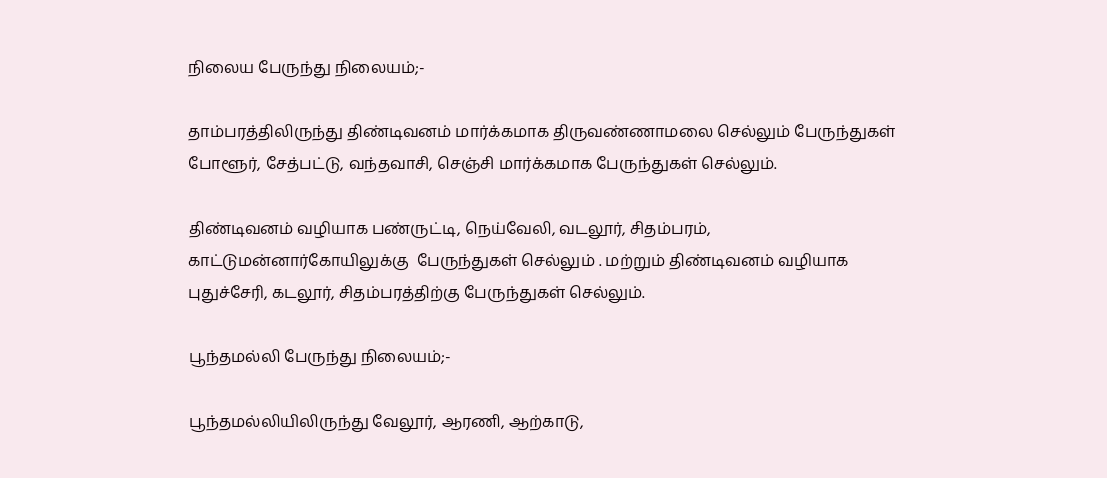நிலைய பேருந்து நிலையம்;-

தாம்பரத்திலிருந்து திண்டிவனம் மார்க்கமாக திருவண்ணாமலை செல்லும் பேருந்துகள் போளூர், சேத்பட்டு, வந்தவாசி, செஞ்சி மார்க்கமாக பேருந்துகள் செல்லும்.

திண்டிவனம் வழியாக பண்ருட்டி, நெய்வேலி, வடலூர், சிதம்பரம், காட்டுமன்னார்கோயிலுக்கு  பேருந்துகள் செல்லும் . மற்றும் திண்டிவனம் வழியாக புதுச்சேரி, கடலூர், சிதம்பரத்திற்கு பேருந்துகள் செல்லும்.

பூந்தமல்லி பேருந்து நிலையம்;-

பூந்தமல்லியிலிருந்து வேலூர், ஆரணி, ஆற்காடு,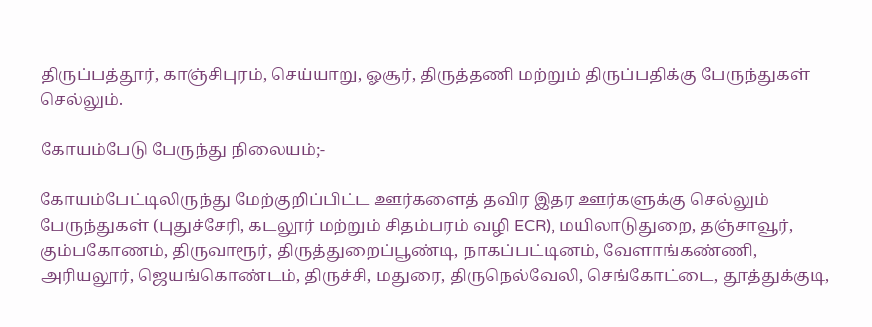திருப்பத்தூர், காஞ்சிபுரம், செய்யாறு, ஓசூர், திருத்தணி மற்றும் திருப்பதிக்கு பேருந்துகள் செல்லும்.

கோயம்பேடு பேருந்து நிலையம்;-

கோயம்பேட்டிலிருந்து மேற்குறிப்பிட்ட ஊர்களைத் தவிர இதர ஊர்களுக்கு செல்லும் பேருந்துகள் (புதுச்சேரி, கடலூர் மற்றும் சிதம்பரம் வழி ECR), மயிலாடுதுறை, தஞ்சாவூர், கும்பகோணம், திருவாரூர், திருத்துறைப்பூண்டி, நாகப்பட்டினம், வேளாங்கண்ணி, அரியலூர், ஜெயங்கொண்டம், திருச்சி, மதுரை, திருநெல்வேலி, செங்கோட்டை, தூத்துக்குடி,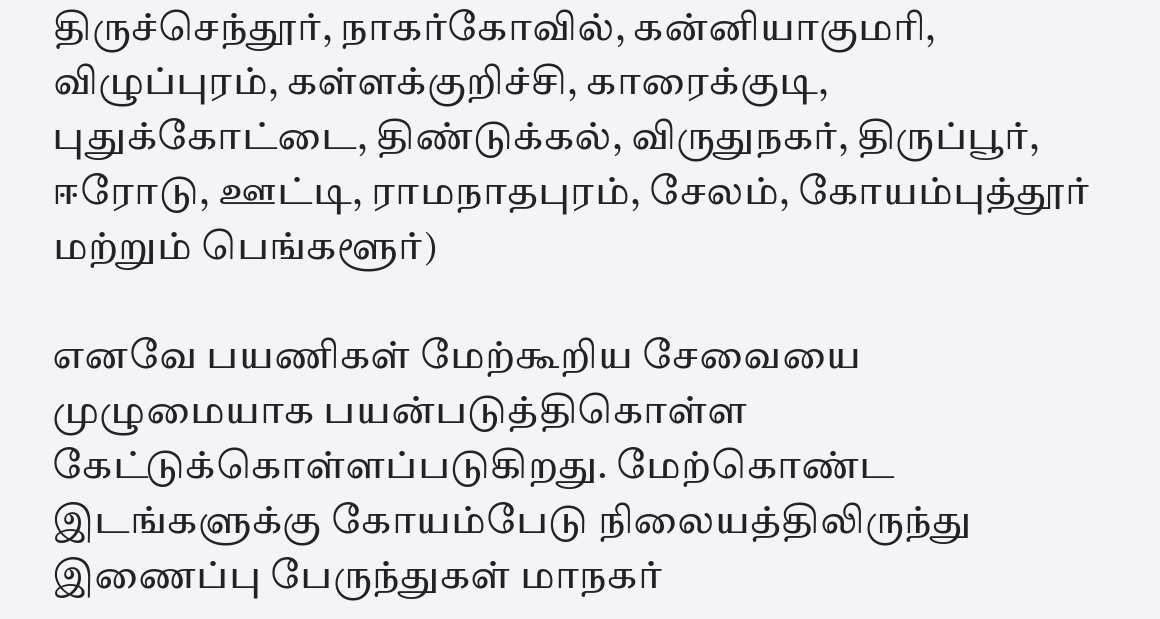திருச்செந்தூர், நாகர்கோவில், கன்னியாகுமரி, விழுப்புரம், கள்ளக்குறிச்சி, காரைக்குடி, புதுக்கோட்டை, திண்டுக்கல், விருதுநகர், திருப்பூர், ஈரோடு, ஊட்டி, ராமநாதபுரம், சேலம், கோயம்புத்தூர் மற்றும் பெங்களூர்)

எனவே பயணிகள் மேற்கூறிய சேவையை முழுமையாக பயன்படுத்திகொள்ள கேட்டுக்கொள்ளப்படுகிறது. மேற்கொண்ட இடங்களுக்கு கோயம்பேடு நிலையத்திலிருந்து இணைப்பு பேருந்துகள் மாநகர்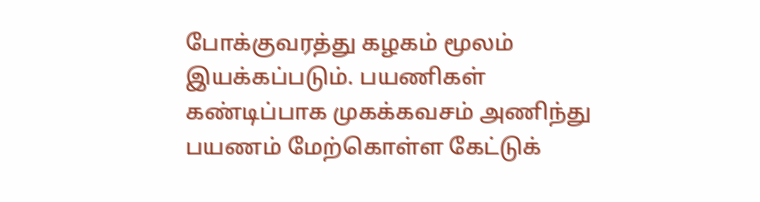போக்குவரத்து கழகம் மூலம் இயக்கப்படும். பயணிகள் கண்டிப்பாக முகக்கவசம் அணிந்து பயணம் மேற்கொள்ள கேட்டுக்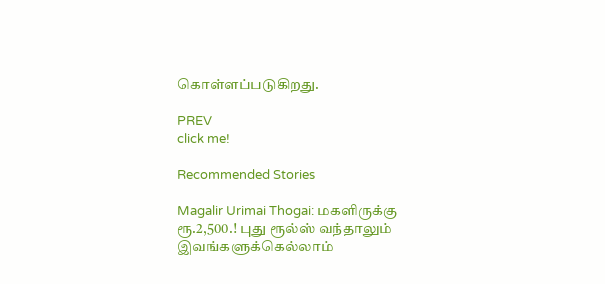கொள்ளப்படுகிறது.

PREV
click me!

Recommended Stories

Magalir Urimai Thogai: மகளிருக்கு ரூ.2,500.! புது ரூல்ஸ் வந்தாலும் இவங்களுக்கெல்லாம்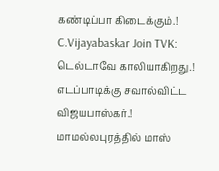கண்டிப்பா கிடைக்கும்.!
C.Vijayabaskar Join TVK: டெல்டாவே காலியாகிறது.! எடப்பாடிக்கு சவால்விட்ட விஜயபாஸ்கர்.! மாமல்லபுரத்தில் மாஸ்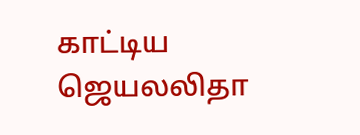காட்டிய ஜெயலலிதா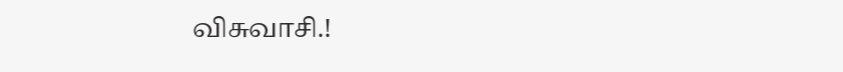விசுவாசி.!